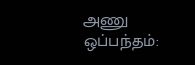அணு ஒப்பந்தம்: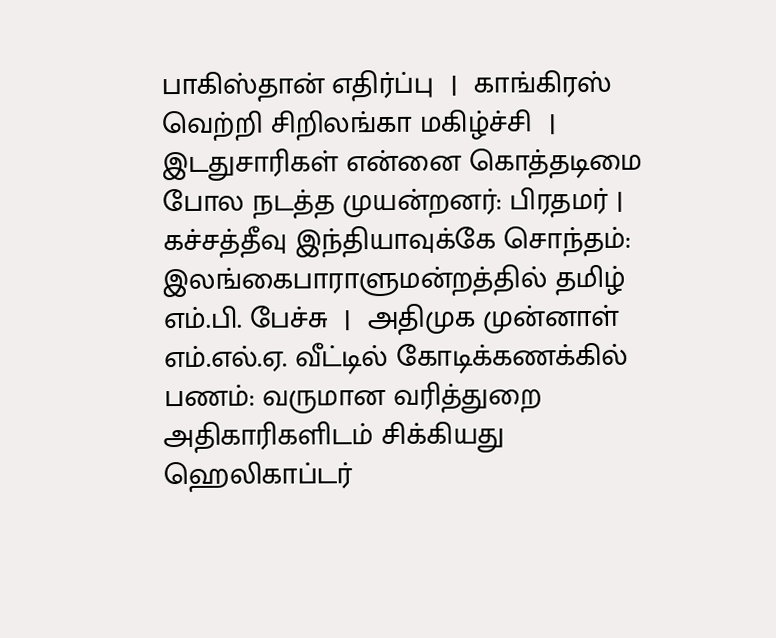பாகிஸ்தான் எதிர்ப்பு  |  காங்கிரஸ் வெற்றி சிறிலங்கா மகிழ்ச்சி  |   இடதுசாரிகள் என்னை கொத்தடிமை போல நடத்த முயன்றனர்: பிரதமர் |  கச்சத்தீவு இந்தியாவுக்கே சொந்தம்: இலங்கைபாராளுமன்றத்தில் தமிழ் எம்.பி. பேச்சு  |  அதிமுக முன்னாள் எம்.எல்.ஏ. வீட்டில் கோடிக்கணக்கில் பணம்: வருமான வரித்துறை அதிகாரிகளிடம் சிக்கியது
ஹெலிகாப்டர்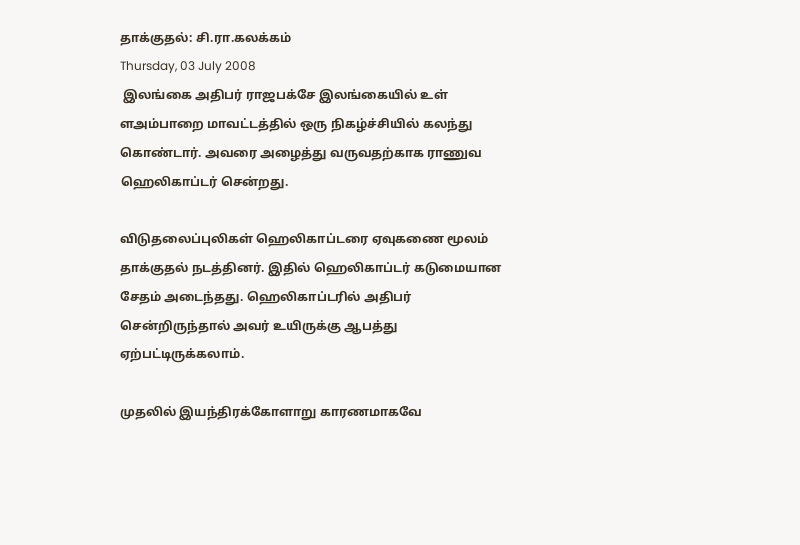தாக்குதல்: சி.ரா.கலக்கம்
Thursday, 03 July 2008
 இலங்கை அதிபர் ராஜபக்சே இலங்கையில் உள் ளஅம்பாறை மாவட்டத்தில் ஒரு நிகழ்ச்சியில் கலந்து கொண்டார். அவரை அழைத்து வருவதற்காக ராணுவ ஹெலிகாப்டர் சென்றது.

விடுதலைப்புலிகள் ஹெலிகாப்டரை ஏவுகணை மூலம் தாக்குதல் நடத்தினர். இதில் ஹெலிகாப்டர் கடுமையான சேதம் அடைந்தது. ஹெலிகாப்டரில் அதிபர் சென்றிருந்தால் அவர் உயிருக்கு ஆபத்து ஏற்பட்டிருக்கலாம்.

முதலில் இயந்திரக்கோளாறு காரணமாகவே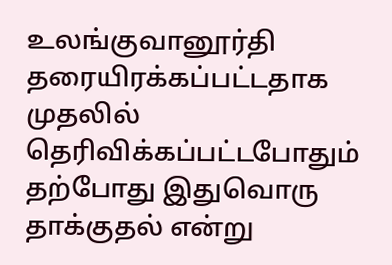உலங்குவானூர்தி தரையிரக்கப்பட்டதாக முதலில் தெரிவிக்கப்பட்டபோதும் தற்போது இதுவொரு தாக்குதல் என்று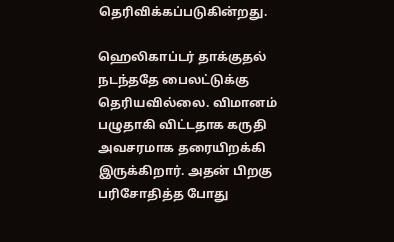தெரிவிக்கப்படுகின்றது.

ஹெலிகாப்டர் தாக்குதல் நடந்ததே பைலட்டுக்கு தெரியவில்லை. விமானம் பழுதாகி விட்டதாக கருதி அவசரமாக தரையிறக்கி இருக்கிறார். அதன் பிறகு பரிசோதித்த போது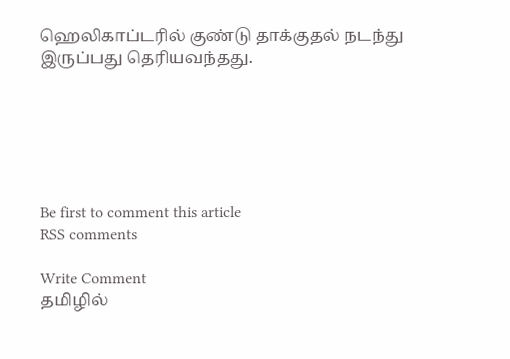ஹெலிகாப்டரில் குண்டு தாக்குதல் நடந்து இருப்பது தெரியவந்தது.






Be first to comment this article
RSS comments

Write Comment
தமிழில்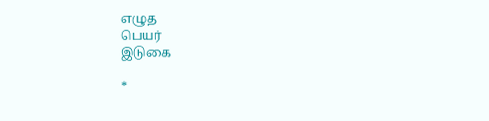எழுத
பெயர்
இடுகை

*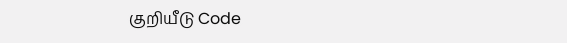குறியீடு Code